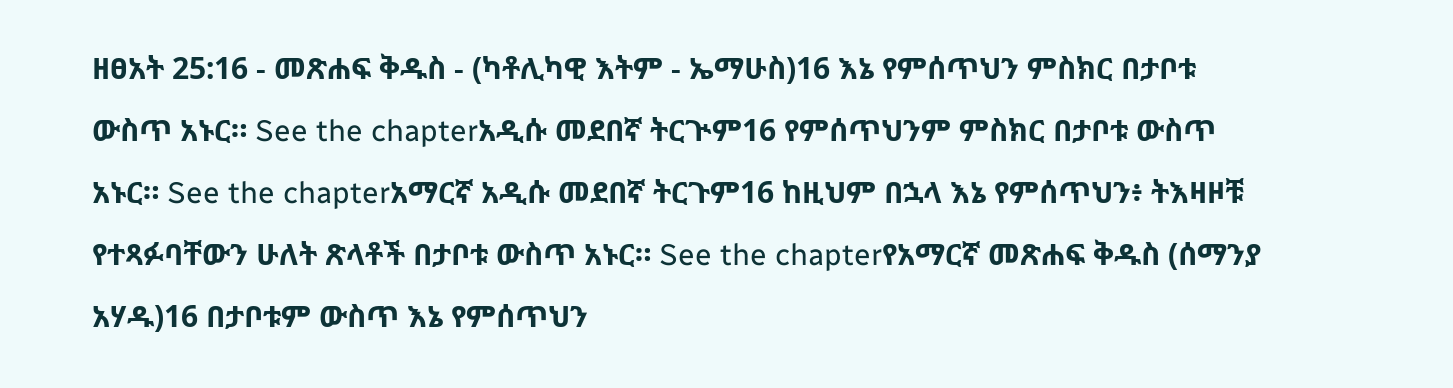ዘፀአት 25:16 - መጽሐፍ ቅዱስ - (ካቶሊካዊ እትም - ኤማሁስ)16 እኔ የምሰጥህን ምስክር በታቦቱ ውስጥ አኑር። See the chapterአዲሱ መደበኛ ትርጒም16 የምሰጥህንም ምስክር በታቦቱ ውስጥ አኑር። See the chapterአማርኛ አዲሱ መደበኛ ትርጉም16 ከዚህም በኋላ እኔ የምሰጥህን፥ ትእዛዞቹ የተጻፉባቸውን ሁለት ጽላቶች በታቦቱ ውስጥ አኑር። See the chapterየአማርኛ መጽሐፍ ቅዱስ (ሰማንያ አሃዱ)16 በታቦቱም ውስጥ እኔ የምሰጥህን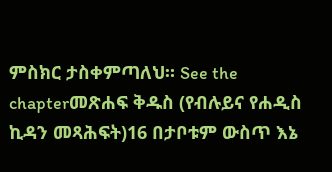ምስክር ታስቀምጣለህ። See the chapterመጽሐፍ ቅዱስ (የብሉይና የሐዲስ ኪዳን መጻሕፍት)16 በታቦቱም ውስጥ እኔ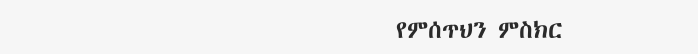የምሰጥህን ምስክር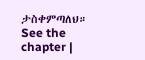ታስቀምጣለህ። See the chapter |